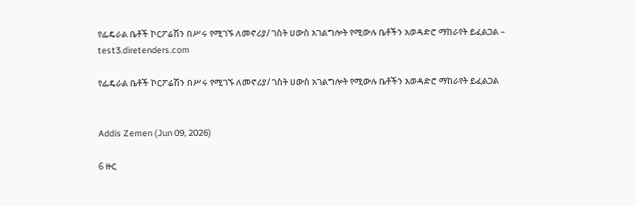የፌዴራል ቤቶች ኮርፖሬሽን በሥሩ የሚገኙ ለመኖሪያ/ ገስት ሀውስ አገልግሎት የሚውሉ ቤቶችን አወዳድሮ ማከራየት ይፈልጋል – test3.diretenders.com

የፌዴራል ቤቶች ኮርፖሬሽን በሥሩ የሚገኙ ለመኖሪያ/ ገስት ሀውስ አገልግሎት የሚውሉ ቤቶችን አወዳድሮ ማከራየት ይፈልጋል


Addis Zemen (Jun 09, 2026)

6 ዙር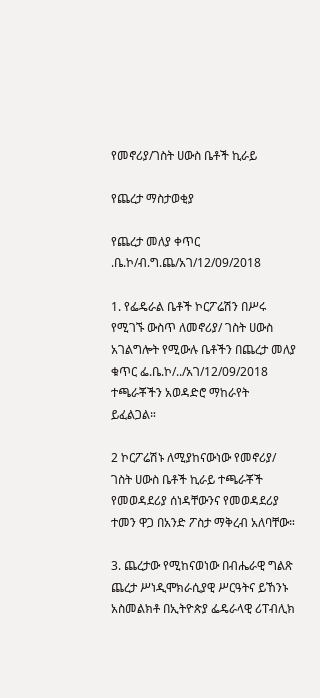የመኖሪያ/ገስት ሀውስ ቤቶች ኪራይ

የጨረታ ማስታወቂያ

የጨረታ መለያ ቀጥር .ቤ.ኮ/ብ.ግ.ጨ/አገ/12/09/2018

1. የፌዴራል ቤቶች ኮርፖሬሽን በሥሩ የሚገኙ ውስጥ ለመኖሪያ/ ገስት ሀውስ አገልግሎት የሚውሉ ቤቶችን በጨረታ መለያ ቁጥር ፌ.ቤ.ኮ/../አገ/12/09/2018 ተጫራቾችን አወዳድሮ ማከራየት ይፈልጋል።

2 ኮርፖሬሽኑ ለሚያከናውነው የመኖሪያ/ ገስት ሀውስ ቤቶች ኪራይ ተጫራቾች የመወዳደሪያ ሰነዳቸውንና የመወዳደሪያ ተመን ዋጋ በአንድ ፖስታ ማቅረብ አለባቸው።

3. ጨረታው የሚከናወነው በብሔራዊ ግልጽ ጨረታ ሥነዲሞክራሲያዊ ሥርዓትና ይኸንኑ አስመልክቶ በኢትዮጵያ ፌዴራላዊ ሪፐብሊክ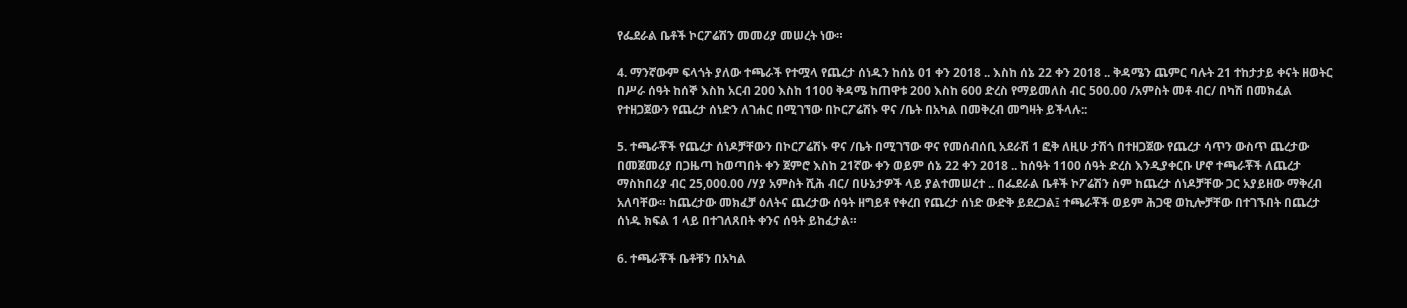የፌደራል ቤቶች ኮርፖሬሽን መመሪያ መሠረት ነው።

4. ማንኛውም ፍላጎት ያለው ተጫራች የተሟላ የጨረታ ሰነዱን ከሰኔ 01 ቀን 2018 .. እስከ ሰኔ 22 ቀን 2018 .. ቅዳሜን ጨምር ባሉት 21 ተከታታይ ቀናት ዘወትር በሥራ ሰዓት ከሰኞ እስከ አርብ 200 እስከ 1100 ቅዳሜ ከጠዋቱ 200 እስከ 600 ድረስ የማይመለስ ብር 500.00 /አምስት መቶ ብር/ በካሽ በመክፈል የተዘጋጀውን የጨረታ ሰነድን ለገሐር በሚገኘው በኮርፖሬሽኑ ዋና /ቤት በአካል በመቅረብ መግዛት ይችላሉ::

5. ተጫራቾች የጨረታ ሰነዶቻቸውን በኮርፖሬሽኑ ዋና /ቤት በሚገኘው ዋና የመሰብሰቢ አደራሽ 1 ፎቅ ለዚሁ ታሽጎ በተዘጋጀው የጨረታ ሳጥን ውስጥ ጨረታው በመጀመሪያ በጋዜጣ ከወጣበት ቀን ጀምሮ እስከ 21ኛው ቀን ወይም ሰኔ 22 ቀን 2018 .. ከሰዓት 1100 ሰዓት ድረስ እንዲያቀርቡ ሆኖ ተጫራቾች ለጨረታ ማስከበሪያ ብር 25,000.00 /ሃያ አምስት ሺሕ ብር/ በሁኔታዎች ላይ ያልተመሠረተ .. በፌደራል ቤቶች ኮፖሬሽን ስም ከጨረታ ሰነዶቻቸው ጋር አያይዘው ማቅረብ አለባቸው። ከጨረታው መክፈቻ ዕለትና ጨረታው ሰዓት ዘግይቶ የቀረበ የጨረታ ሰነድ ውድቅ ይደረጋል፤ ተጫራቾች ወይም ሕጋዊ ወኪሎቻቸው በተገኙበት በጨረታ ሰነዱ ክፍል 1 ላይ በተገለጸበት ቀንና ሰዓት ይከፈታል።

6. ተጫራቾች ቤቶቹን በአካል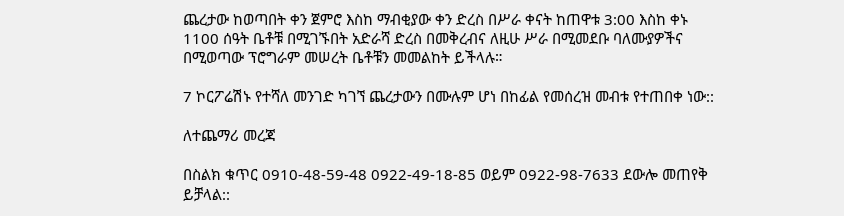ጨረታው ከወጣበት ቀን ጀምሮ እስከ ማብቂያው ቀን ድረስ በሥራ ቀናት ከጠዋቱ 3:00 እስከ ቀኑ 1100 ሰዓት ቤቶቹ በሚገኙበት አድራሻ ድረስ በመቅረብና ለዚሁ ሥራ በሚመደቡ ባለሙያዎችና በሚወጣው ፕሮግራም መሠረት ቤቶቹን መመልከት ይችላሉ።

7 ኮርፖሬሽኑ የተሻለ መንገድ ካገኘ ጨረታውን በሙሉም ሆነ በከፊል የመሰረዝ መብቱ የተጠበቀ ነው::

ለተጨማሪ መረጃ

በስልክ ቁጥር 0910-48-59-48 0922-49-18-85 ወይም 0922-98-7633 ደውሎ መጠየቅ ይቻላል::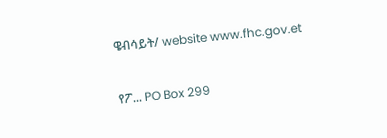ዌብሳይት/ website www.fhc.gov.et

የፖ... PO Box 299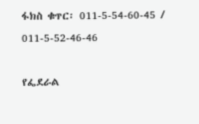ፋክስ ቁጥር፡ 011-5-54-60-45 / 011-5-52-46-46

የፌደራል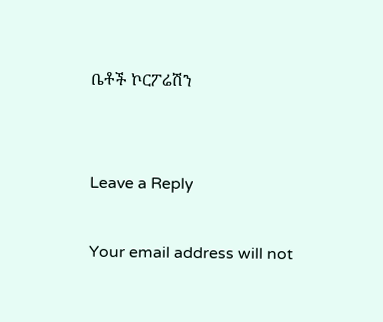ቤቶች ኮርፖሬሽን


Leave a Reply

Your email address will not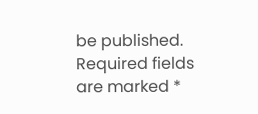be published. Required fields are marked *